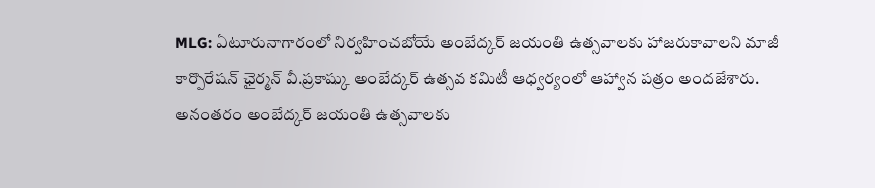MLG: ఏటూరునాగారంలో నిర్వహించబోయే అంబేద్కర్ జయంతి ఉత్సవాలకు హాజరుకావాలని మాజీ కార్పొరేషన్ ఛైర్మన్ వీ.ప్రకాష్కు అంబేద్కర్ ఉత్సవ కమిటీ ఆధ్వర్యంలో ఆహ్వాన పత్రం అందజేశారు. అనంతరం అంబేద్కర్ జయంతి ఉత్సవాలకు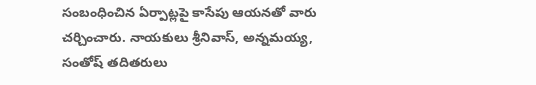సంబంధించిన ఏర్పాట్లపై కాసేపు ఆయనతో వారు చర్చించారు. నాయకులు శ్రీనివాస్, అన్నమయ్య, సంతోష్ తదితరులు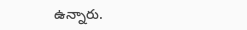ఉన్నారు.